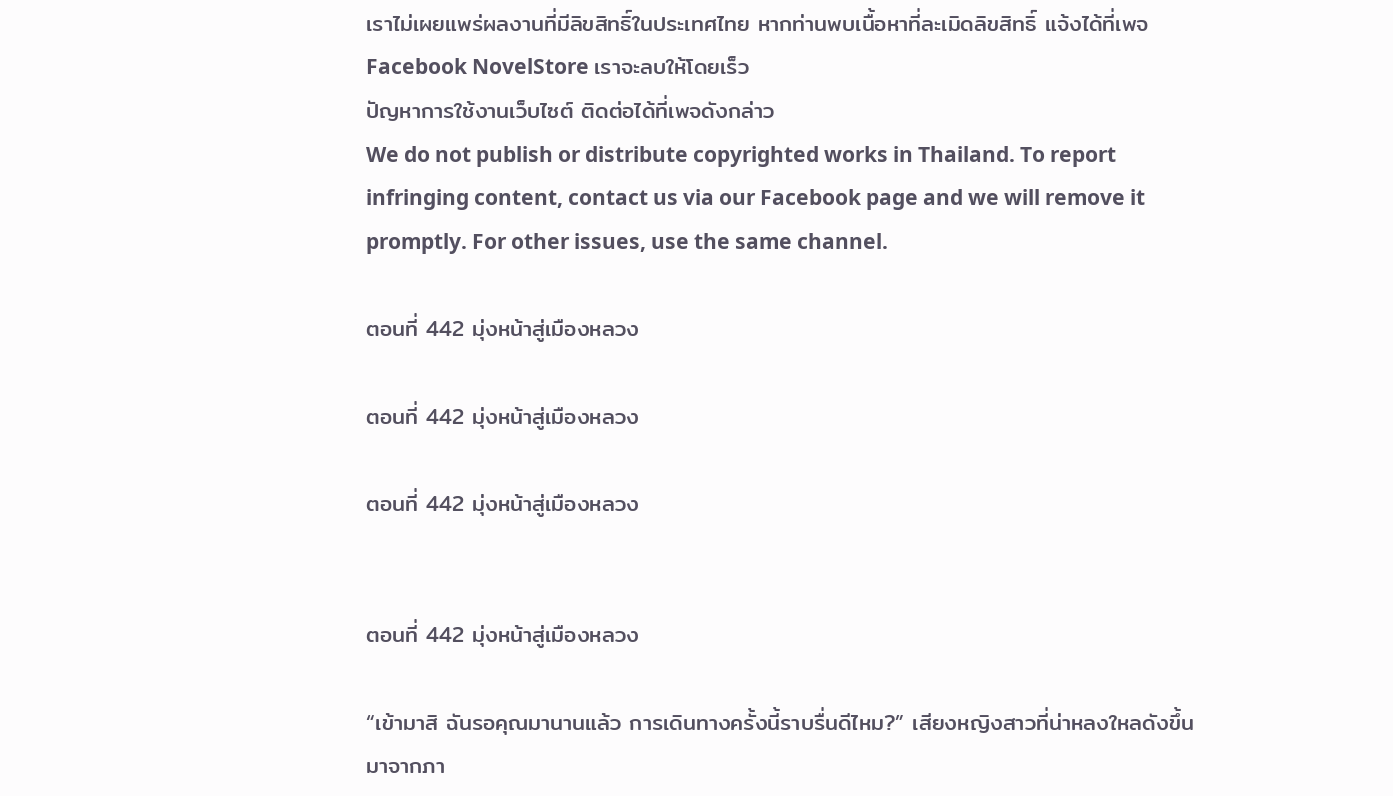เราไม่เผยแพร่ผลงานที่มีลิขสิทธิ์ในประเทศไทย หากท่านพบเนื้อหาที่ละเมิดลิขสิทธิ์ แจ้งได้ที่เพจ Facebook NovelStore เราจะลบให้โดยเร็ว
ปัญหาการใช้งานเว็บไซต์ ติดต่อได้ที่เพจดังกล่าว
We do not publish or distribute copyrighted works in Thailand. To report infringing content, contact us via our Facebook page and we will remove it promptly. For other issues, use the same channel.

ตอนที่ 442 มุ่งหน้าสู่เมืองหลวง

ตอนที่ 442 มุ่งหน้าสู่เมืองหลวง

ตอนที่ 442 มุ่งหน้าสู่เมืองหลวง


ตอนที่ 442 มุ่งหน้าสู่เมืองหลวง

“เข้ามาสิ ฉันรอคุณมานานแล้ว การเดินทางครั้งนี้ราบรื่นดีไหม?” เสียงหญิงสาวที่น่าหลงใหลดังขึ้นมาจากภา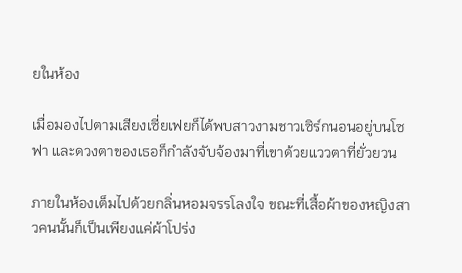ยในห้อง

เมื่อมองไปตามเสียงเซี่ยเฟยก็ได้พบสาวงามชาวเซิร์กนอนอยู่บนโซฟา และดวงตาของเธอก็กำลังจับจ้องมาที่เขาด้วยแววตาที่ยั่วยวน

ภายในห้องเต็มไปด้วยกลิ่นหอมจรรโลงใจ ขณะที่เสื้อผ้าของหญิงสาวคนนั้นก็เป็นเพียงแค่ผ้าโปร่ง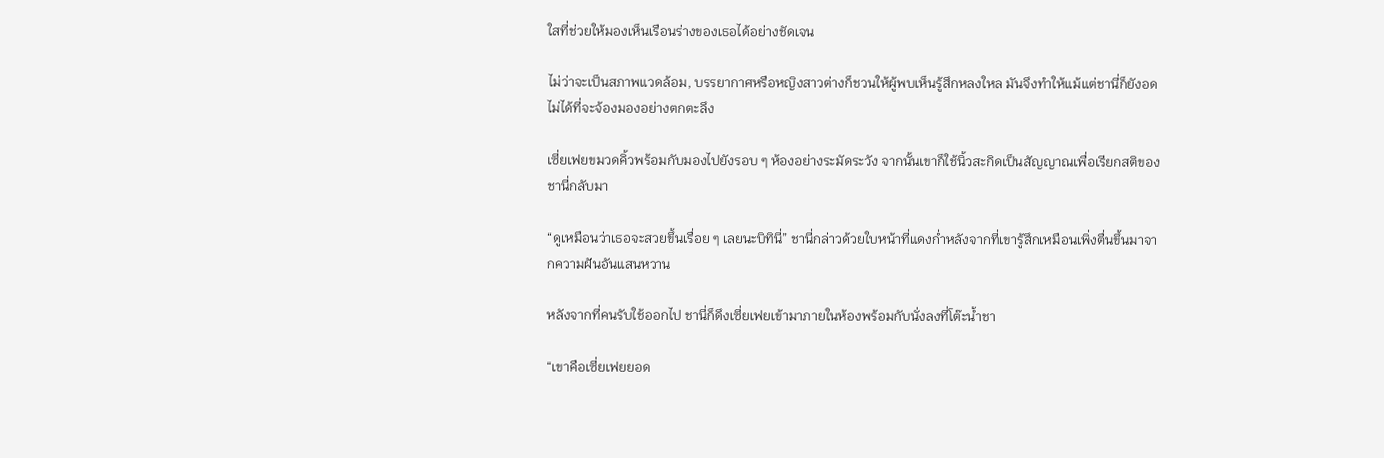ใสที่ช่วยให้มองเห็นเรือนร่างของเธอได้อย่างชัดเจน

ไม่ว่าจะเป็นสภาพแวดล้อม, บรรยากาศหรือหญิงสาวต่างก็ชวนให้ผู้พบเห็นรู้สึกหลงใหล มันจึงทำให้แม้แต่ชานี่ก็ยังอดไม่ได้ที่จะจ้องมองอย่างตกตะลึง

เซี่ยเฟยขมวดคิ้วพร้อมกับมองไปยังรอบ ๆ ห้องอย่างระมัดระวัง จากนั้นเขาก็ใช้นิ้วสะกิดเป็นสัญญาณเพื่อเรียกสติของชานี่กลับมา

“ดูเหมือนว่าเธอจะสวยขึ้นเรื่อย ๆ เลยนะบิทินี่” ชานี่กล่าวด้วยใบหน้าที่แดงก่ำหลังจากที่เขารู้สึกเหมือนเพิ่งตื่นขึ้นมาจากความฝันอันแสนหวาน

หลังจากที่คนรับใช้ออกไป ชานี่ก็ดึงเซี่ยเฟยเข้ามาภายในห้องพร้อมกับนั่งลงที่โต๊ะน้ำชา

“เขาคือเซี่ยเฟยยอด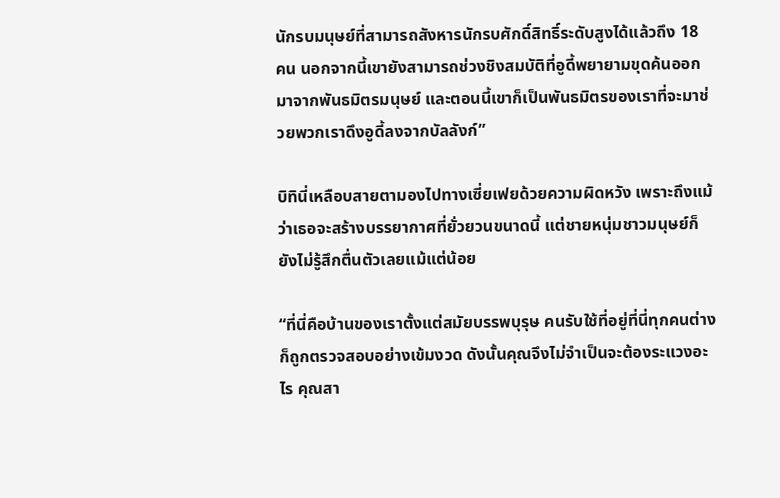นักรบมนุษย์ที่สามารถสังหารนักรบศักดิ์สิทธิ์ระดับสูงได้แล้วถึง 18 คน นอกจากนี้เขายังสามารถช่วงชิงสมบัติที่อูดี้พยายามขุดค้นออกมาจากพันธมิตรมนุษย์ และตอนนี้เขาก็เป็นพันธมิตรของเราที่จะมาช่วยพวกเราดึงอูดี้ลงจากบัลลังก์”

บิทินี่เหลือบสายตามองไปทางเซี่ยเฟยด้วยความผิดหวัง เพราะถึงแม้ว่าเธอจะสร้างบรรยากาศที่ยั่วยวนขนาดนี้ แต่ชายหนุ่มชาวมนุษย์ก็ยังไม่รู้สึกตื่นตัวเลยแม้แต่น้อย

“ที่นี่คือบ้านของเราตั้งแต่สมัยบรรพบุรุษ คนรับใช้ที่อยู่ที่นี่ทุกคนต่างก็ถูกตรวจสอบอย่างเข้มงวด ดังนั้นคุณจึงไม่จำเป็นจะต้องระแวงอะไร คุณสา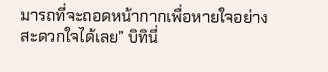มารถที่จะถอดหน้ากากเพื่อหายใจอย่างสะดวกใจได้เลย” บิทินี่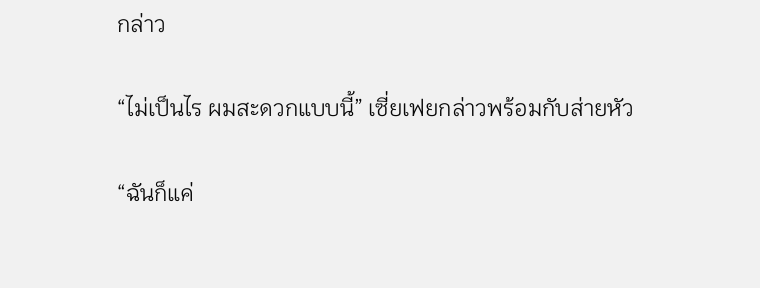กล่าว

“ไม่เป็นไร ผมสะดวกแบบนี้” เซี่ยเฟยกล่าวพร้อมกับส่ายหัว

“ฉันก็แค่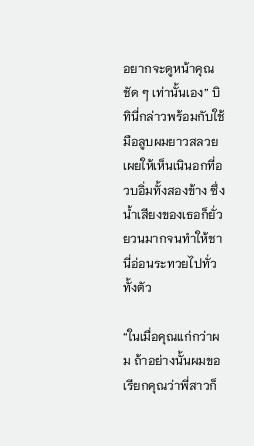อยากจะดูหน้าคุณชัด ๆ เท่านั้นเอง” บิทินี่กล่าวพร้อมกับใช้มือลูบผมยาวสลวยเผยให้เห็นเนินอกที่อวบอิ่มทั้งสองข้าง ซึ่งน้ำเสียงของเธอก็ยั่วยวนมากจนทำให้ชานี่อ่อนระทวยไปทั่วทั้งตัว

“ในเมื่อคุณแก่กว่าผม ถ้าอย่างนั้นผมขอเรียกคุณว่าพี่สาวก็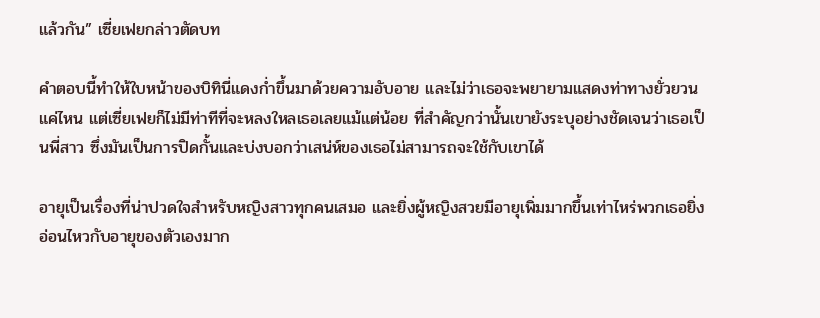แล้วกัน” เซี่ยเฟยกล่าวตัดบท

คำตอบนี้ทำให้ใบหน้าของบิทินี่แดงก่ำขึ้นมาด้วยความอับอาย และไม่ว่าเธอจะพยายามแสดงท่าทางยั่วยวนแค่ไหน แต่เซี่ยเฟยก็ไม่มีท่าทีที่จะหลงใหลเธอเลยแม้แต่น้อย ที่สำคัญกว่านั้นเขายังระบุอย่างชัดเจนว่าเธอเป็นพี่สาว ซึ่งมันเป็นการปิดกั้นและบ่งบอกว่าเสน่ห์ของเธอไม่สามารถจะใช้กับเขาได้

อายุเป็นเรื่องที่น่าปวดใจสำหรับหญิงสาวทุกคนเสมอ และยิ่งผู้หญิงสวยมีอายุเพิ่มมากขึ้นเท่าไหร่พวกเธอยิ่งอ่อนไหวกับอายุของตัวเองมาก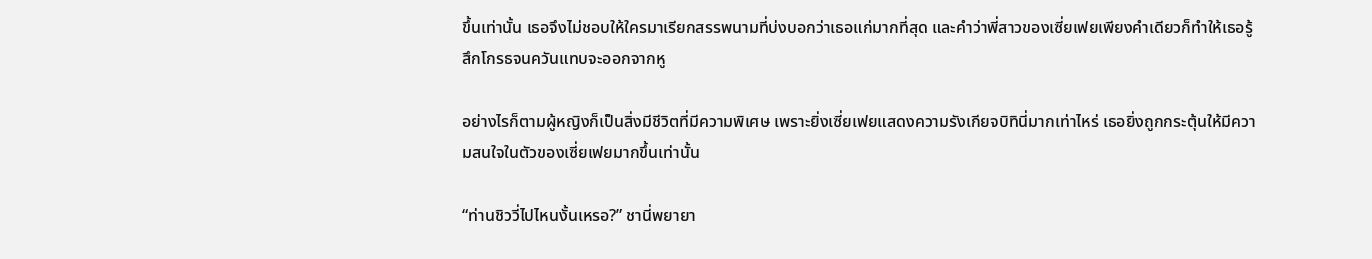ขึ้นเท่านั้น เธอจึงไม่ชอบให้ใครมาเรียกสรรพนามที่บ่งบอกว่าเธอแก่มากที่สุด และคำว่าพี่สาวของเซี่ยเฟยเพียงคำเดียวก็ทำให้เธอรู้สึกโกรธจนควันแทบจะออกจากหู

อย่างไรก็ตามผู้หญิงก็เป็นสิ่งมีชีวิตที่มีความพิเศษ เพราะยิ่งเซี่ยเฟยแสดงความรังเกียจบิทินี่มากเท่าไหร่ เธอยิ่งถูกกระตุ้นให้มีความสนใจในตัวของเซี่ยเฟยมากขึ้นเท่านั้น

“ท่านชิววี่ไปไหนงั้นเหรอ?” ชานี่พยายา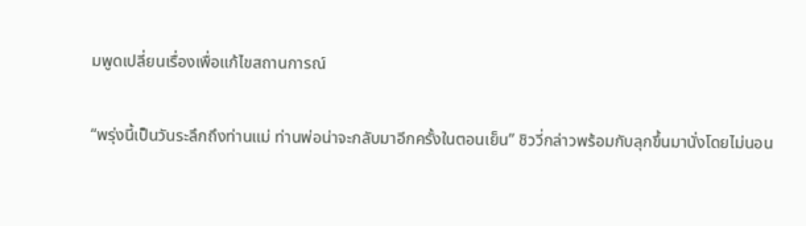มพูดเปลี่ยนเรื่องเพื่อแก้ไขสถานการณ์

“พรุ่งนี้เป็นวันระลึกถึงท่านแม่ ท่านพ่อน่าจะกลับมาอีกครั้งในตอนเย็น” ชิววี่กล่าวพร้อมกับลุกขึ้นมานั่งโดยไม่นอน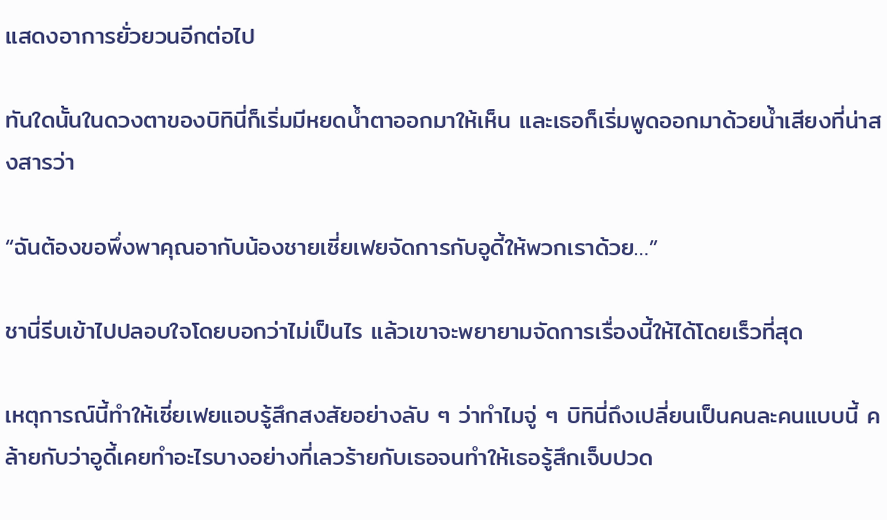แสดงอาการยั่วยวนอีกต่อไป

ทันใดนั้นในดวงตาของบิทินี่ก็เริ่มมีหยดน้ำตาออกมาให้เห็น และเธอก็เริ่มพูดออกมาด้วยน้ำเสียงที่น่าสงสารว่า

“ฉันต้องขอพึ่งพาคุณอากับน้องชายเซี่ยเฟยจัดการกับอูดี้ให้พวกเราด้วย…”

ชานี่รีบเข้าไปปลอบใจโดยบอกว่าไม่เป็นไร แล้วเขาจะพยายามจัดการเรื่องนี้ให้ได้โดยเร็วที่สุด

เหตุการณ์นี้ทำให้เซี่ยเฟยแอบรู้สึกสงสัยอย่างลับ ๆ ว่าทำไมจู่ ๆ บิทินี่ถึงเปลี่ยนเป็นคนละคนแบบนี้ คล้ายกับว่าอูดี้เคยทำอะไรบางอย่างที่เลวร้ายกับเธอจนทำให้เธอรู้สึกเจ็บปวด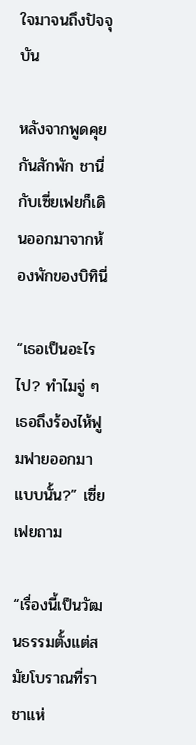ใจมาจนถึงปัจจุบัน

หลังจากพูดคุยกันสักพัก ชานี่กับเซี่ยเฟยก็เดินออกมาจากห้องพักของบิทินี่

“เธอเป็นอะไรไป? ทำไมจู่ ๆ เธอถึงร้องไห้ฟูมฟายออกมาแบบนั้น?” เซี่ยเฟยถาม

“เรื่องนี้เป็นวัฒนธรรมตั้งแต่สมัยโบราณที่ราชาแห่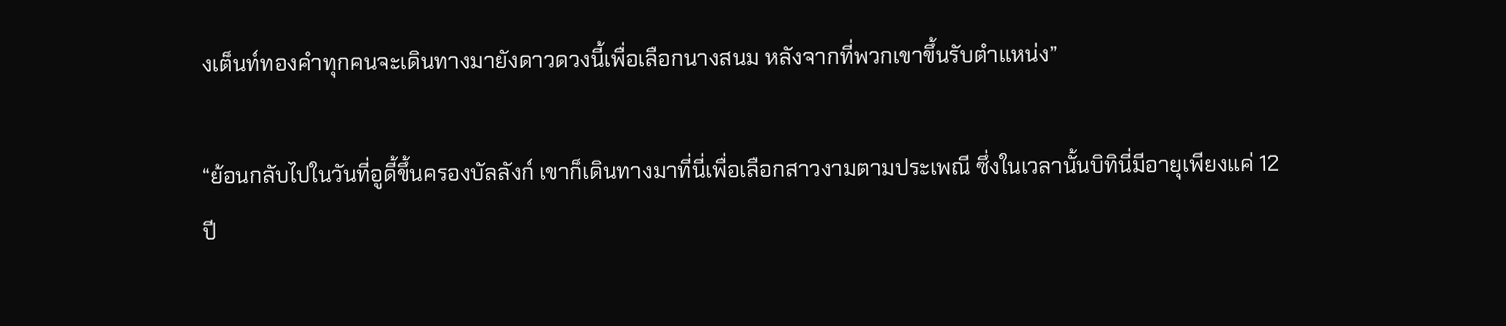งเต็นท์ทองคำทุกคนจะเดินทางมายังดาวดวงนี้เพื่อเลือกนางสนม หลังจากที่พวกเขาขึ้นรับตำแหน่ง”

“ย้อนกลับไปในวันที่อูดี้ขึ้นครองบัลลังก์ เขาก็เดินทางมาที่นี่เพื่อเลือกสาวงามตามประเพณี ซึ่งในเวลานั้นบิทินี่มีอายุเพียงแค่ 12 ปี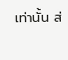เท่านั้น ส่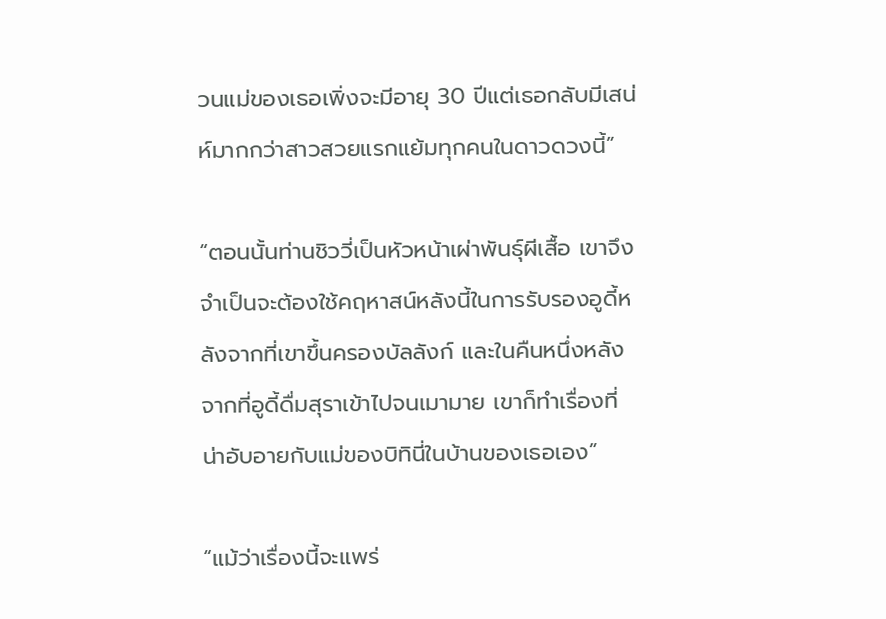วนแม่ของเธอเพิ่งจะมีอายุ 30 ปีแต่เธอกลับมีเสน่ห์มากกว่าสาวสวยแรกแย้มทุกคนในดาวดวงนี้”

“ตอนนั้นท่านชิววี่เป็นหัวหน้าเผ่าพันธุ์ผีเสื้อ เขาจึงจำเป็นจะต้องใช้คฤหาสน์หลังนี้ในการรับรองอูดี้หลังจากที่เขาขึ้นครองบัลลังก์ และในคืนหนึ่งหลังจากที่อูดี้ดื่มสุราเข้าไปจนเมามาย เขาก็ทำเรื่องที่น่าอับอายกับแม่ของบิทินี่ในบ้านของเธอเอง”

“แม้ว่าเรื่องนี้จะแพร่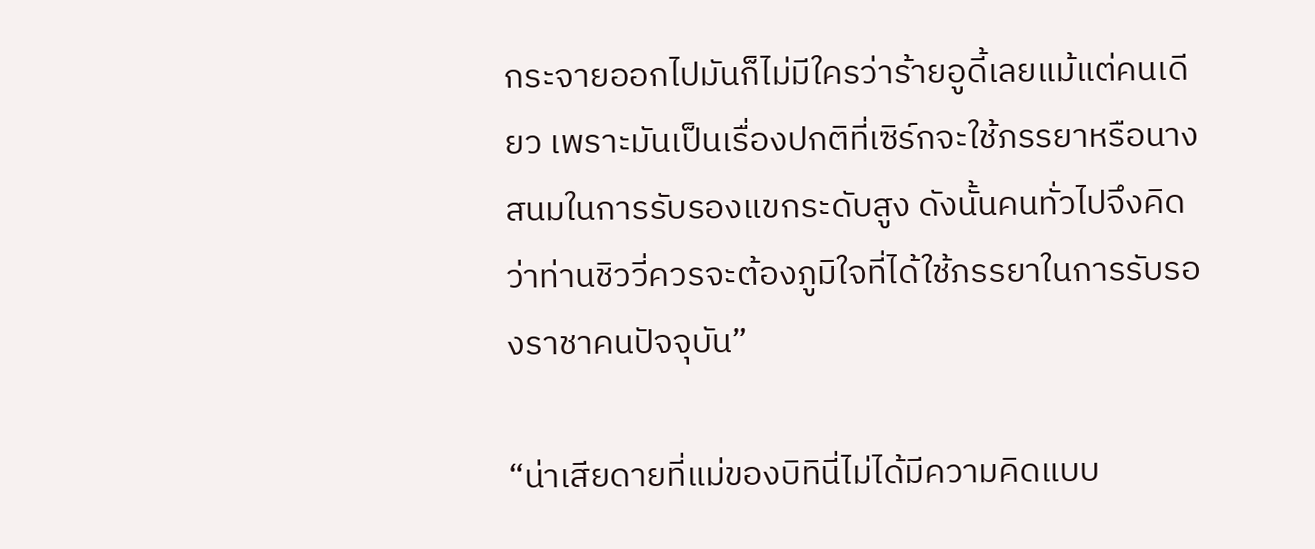กระจายออกไปมันก็ไม่มีใครว่าร้ายอูดี้เลยแม้แต่คนเดียว เพราะมันเป็นเรื่องปกติที่เซิร์กจะใช้ภรรยาหรือนางสนมในการรับรองแขกระดับสูง ดังนั้นคนทั่วไปจึงคิดว่าท่านชิววี่ควรจะต้องภูมิใจที่ได้ใช้ภรรยาในการรับรองราชาคนปัจจุบัน”

“น่าเสียดายที่แม่ของบิทินี่ไม่ได้มีความคิดแบบ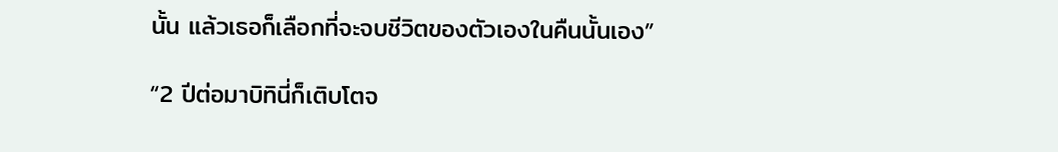นั้น แล้วเธอก็เลือกที่จะจบชีวิตของตัวเองในคืนนั้นเอง”

“2 ปีต่อมาบิทินี่ก็เติบโตจ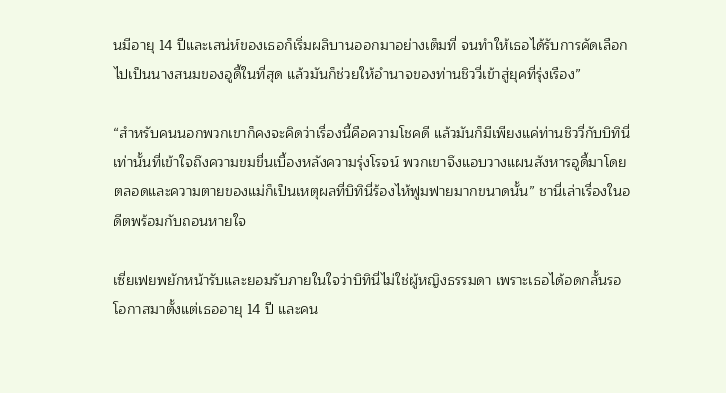นมีอายุ 14 ปีและเสน่ห์ของเธอก็เริ่มผลิบานออกมาอย่างเต็มที่ จนทำให้เธอได้รับการคัดเลือกไปเป็นนางสนมของอูดี้ในที่สุด แล้วมันก็ช่วยให้อำนาจของท่านชิววี่เข้าสู่ยุคที่รุ่งเรือง”

“สำหรับคนนอกพวกเขาก็คงจะคิดว่าเรื่องนี้คือความโชคดี แล้วมันก็มีเพียงแค่ท่านชิววี่กับบิทินี่เท่านั้นที่เข้าใจถึงความขมขื่นเบื้องหลังความรุ่งโรจน์ พวกเขาจึงแอบวางแผนสังหารอูดี้มาโดยตลอดและความตายของแม่ก็เป็นเหตุผลที่บิทินี่ร้องไห้ฟูมฟายมากขนาดนั้น” ชานี่เล่าเรื่องในอดีตพร้อมกับถอนหายใจ

เซี่ยเฟยพยักหน้ารับและยอมรับภายในใจว่าบิทินี่ไม่ใช่ผู้หญิงธรรมดา เพราะเธอได้อดกลั้นรอโอกาสมาตั้งแต่เธออายุ 14 ปี และคน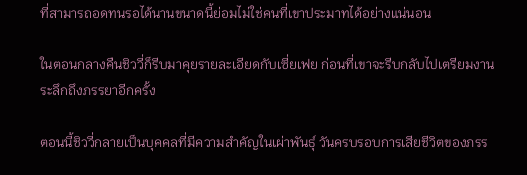ที่สามารถอดทนรอได้นานขนาดนี้ย่อมไม่ใช่คนที่เขาประมาทได้อย่างแน่นอน

ในตอนกลางคืนชิววี่ก็รีบมาคุยรายละเอียดกับเซี่ยเฟย ก่อนที่เขาจะรีบกลับไปเตรียมงานระลึกถึงภรรยาอีกครั้ง

ตอนนี้ชิววี่กลายเป็นบุคคลที่มีความสำคัญในเผ่าพันธุ์ วันครบรอบการเสียชีวิตของภรร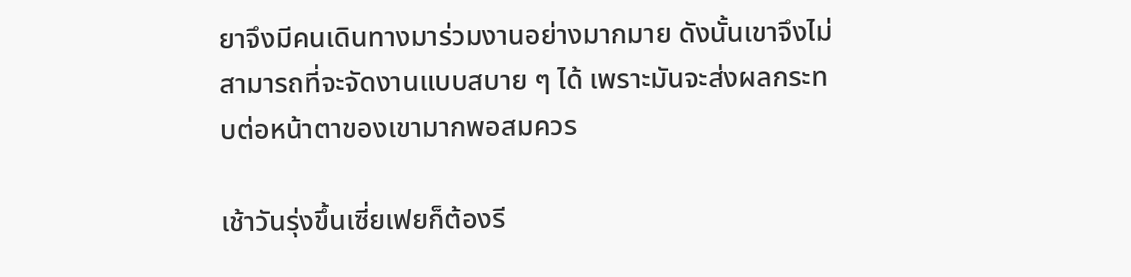ยาจึงมีคนเดินทางมาร่วมงานอย่างมากมาย ดังนั้นเขาจึงไม่สามารถที่จะจัดงานแบบสบาย ๆ ได้ เพราะมันจะส่งผลกระทบต่อหน้าตาของเขามากพอสมควร

เช้าวันรุ่งขึ้นเซี่ยเฟยก็ต้องรี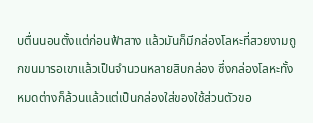บตื่นนอนตั้งแต่ก่อนฟ้าสาง แล้วมันก็มีกล่องโลหะที่สวยงามถูกขนมารอเขาแล้วเป็นจำนวนหลายสิบกล่อง ซึ่งกล่องโลหะทั้งหมดต่างก็ล้วนแล้วแต่เป็นกล่องใส่ของใช้ส่วนตัวขอ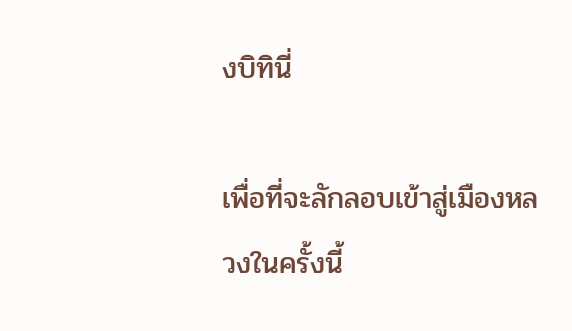งบิทินี่

เพื่อที่จะลักลอบเข้าสู่เมืองหลวงในครั้งนี้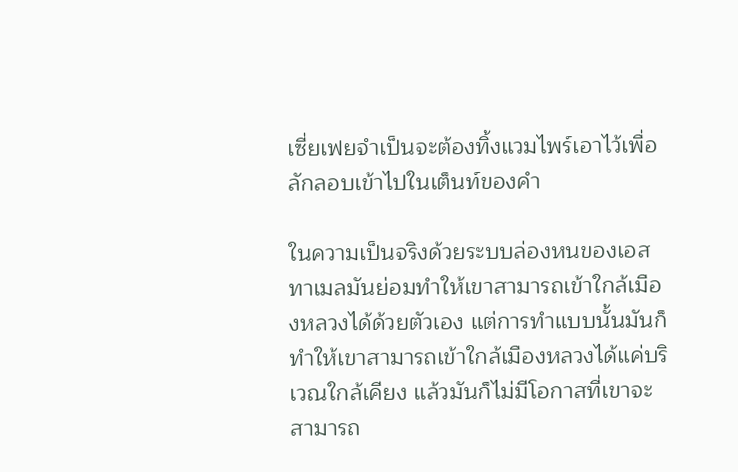เซี่ยเฟยจำเป็นจะต้องทิ้งแวมไพร์เอาไว้เพื่อลักลอบเข้าไปในเต็นท์ของคำ

ในความเป็นจริงด้วยระบบล่องหนของเอสทาเมลมันย่อมทำให้เขาสามารถเข้าใกล้เมืองหลวงได้ด้วยตัวเอง แต่การทำแบบนั้นมันก็ทำให้เขาสามารถเข้าใกล้เมืองหลวงได้แค่บริเวณใกล้เคียง แล้วมันก็ไม่มีโอกาสที่เขาจะสามารถ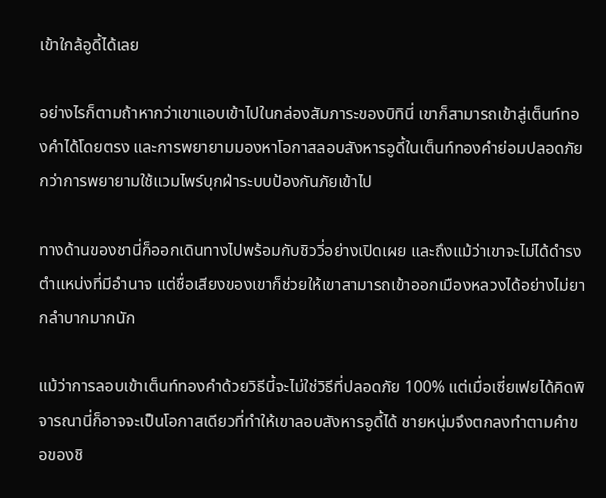เข้าใกล้อูดี้ได้เลย

อย่างไรก็ตามถ้าหากว่าเขาแอบเข้าไปในกล่องสัมภาระของบิทินี่ เขาก็สามารถเข้าสู่เต็นท์ทองคำได้โดยตรง และการพยายามมองหาโอกาสลอบสังหารอูดี้ในเต็นท์ทองคำย่อมปลอดภัยกว่าการพยายามใช้แวมไพร์บุกฝ่าระบบป้องกันภัยเข้าไป

ทางด้านของชานี่ก็ออกเดินทางไปพร้อมกับชิววี่อย่างเปิดเผย และถึงแม้ว่าเขาจะไม่ได้ดำรงตำแหน่งที่มีอำนาจ แต่ชื่อเสียงของเขาก็ช่วยให้เขาสามารถเข้าออกเมืองหลวงได้อย่างไม่ยากลำบากมากนัก

แม้ว่าการลอบเข้าเต็นท์ทองคำด้วยวิธีนี้จะไม่ใช่วิธีที่ปลอดภัย 100% แต่เมื่อเซี่ยเฟยได้คิดพิจารณานี่ก็อาจจะเป็นโอกาสเดียวที่ทำให้เขาลอบสังหารอูดี้ได้ ชายหนุ่มจึงตกลงทำตามคำขอของชิ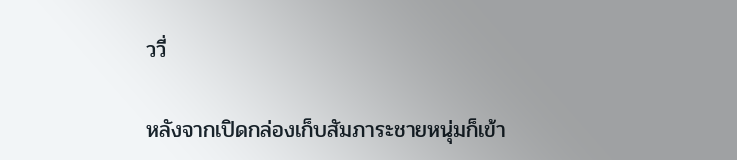ววี่

หลังจากเปิดกล่องเก็บสัมภาระชายหนุ่มก็เข้า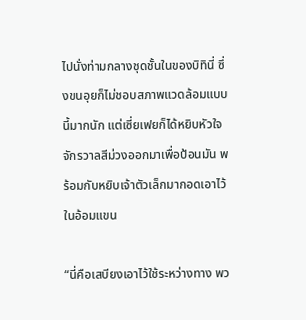ไปนั่งท่ามกลางชุดชั้นในของบิทินี่ ซึ่งขนอุยก็ไม่ชอบสภาพแวดล้อมแบบนี้มากนัก แต่เซี่ยเฟยก็ได้หยิบหัวใจจักรวาลสีม่วงออกมาเพื่อป้อนมัน พร้อมกับหยิบเจ้าตัวเล็กมากอดเอาไว้ในอ้อมแขน

“นี่คือเสบียงเอาไว้ใช้ระหว่างทาง พว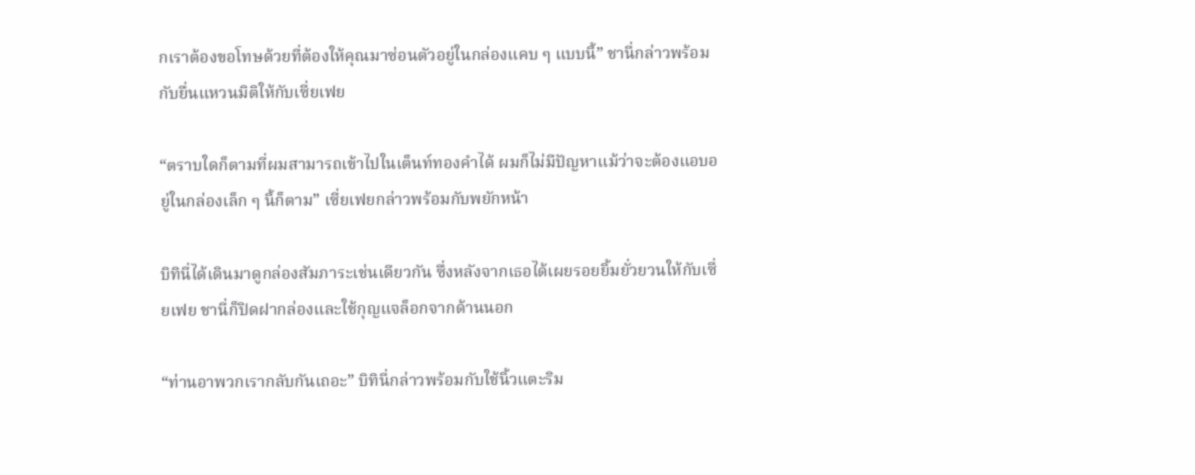กเราต้องขอโทษด้วยที่ต้องให้คุณมาซ่อนตัวอยู่ในกล่องแคบ ๆ แบบนี้” ชานี่กล่าวพร้อมกับยื่นแหวนมิติให้กับเซี่ยเฟย

“ตราบใดก็ตามที่ผมสามารถเข้าไปในเต็นท์ทองคำได้ ผมก็ไม่มีปัญหาแม้ว่าจะต้องแอบอยู่ในกล่องเล็ก ๆ นี้ก็ตาม” เซี่ยเฟยกล่าวพร้อมกับพยักหน้า

บิทินี่ได้เดินมาดูกล่องสัมภาระเช่นเดียวกัน ซึ่งหลังจากเธอได้เผยรอยยิ้มยั่วยวนให้กับเซี่ยเฟย ชานี่ก็ปิดฝากล่องและใช้กุญแจล็อกจากด้านนอก

“ท่านอาพวกเรากลับกันเถอะ” บิทินี่กล่าวพร้อมกับใช้นิ้วแตะริม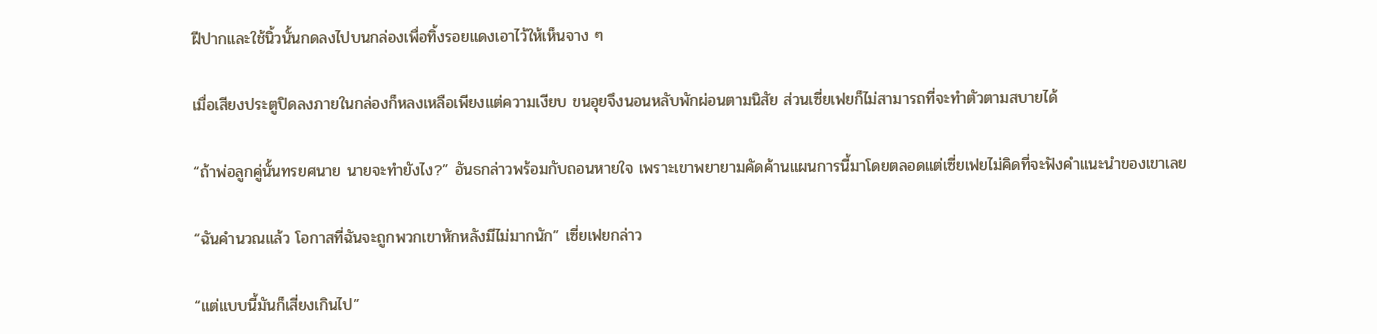ฝีปากและใช้นิ้วนั้นกดลงไปบนกล่องเพื่อทิ้งรอยแดงเอาไว้ให้เห็นจาง ๆ

เมื่อเสียงประตูปิดลงภายในกล่องก็หลงเหลือเพียงแต่ความเงียบ ขนอุยจึงนอนหลับพักผ่อนตามนิสัย ส่วนเซี่ยเฟยก็ไม่สามารถที่จะทำตัวตามสบายได้

“ถ้าพ่อลูกคู่นั้นทรยศนาย นายจะทำยังไง?” อันธกล่าวพร้อมกับถอนหายใจ เพราะเขาพยายามคัดค้านแผนการนี้มาโดยตลอดแต่เซี่ยเฟยไม่คิดที่จะฟังคำแนะนำของเขาเลย

“ฉันคำนวณแล้ว โอกาสที่ฉันจะถูกพวกเขาหักหลังมีไม่มากนัก” เซี่ยเฟยกล่าว

“แต่แบบนี้มันก็เสี่ยงเกินไป”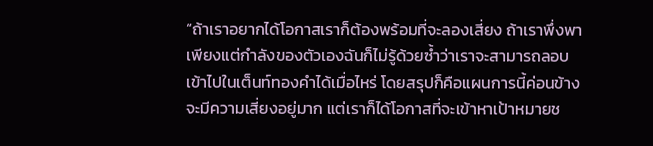“ถ้าเราอยากได้โอกาสเราก็ต้องพร้อมที่จะลองเสี่ยง ถ้าเราพึ่งพาเพียงแต่กำลังของตัวเองฉันก็ไม่รู้ด้วยซ้ำว่าเราจะสามารถลอบเข้าไปในเต็นท์ทองคำได้เมื่อไหร่ โดยสรุปก็คือแผนการนี้ค่อนข้างจะมีความเสี่ยงอยู่มาก แต่เราก็ได้โอกาสที่จะเข้าหาเป้าหมายช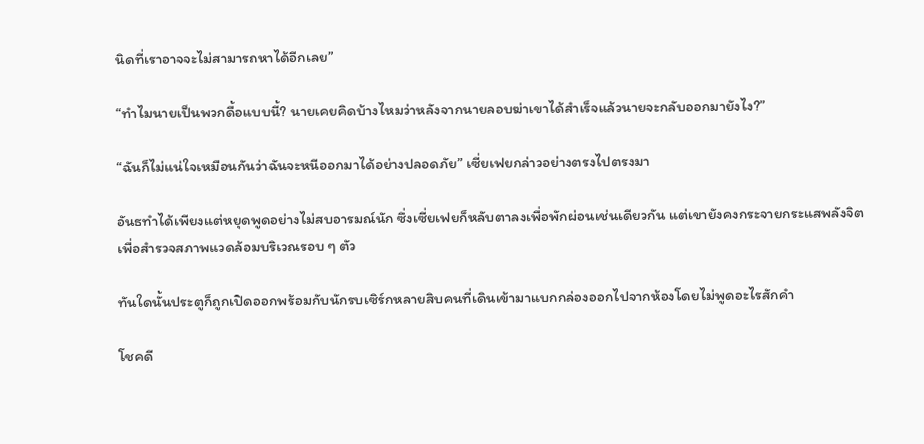นิดที่เราอาจจะไม่สามารถหาได้อีกเลย”

“ทำไมนายเป็นพวกดื้อแบบนี้? นายเคยคิดบ้างไหมว่าหลังจากนายลอบฆ่าเขาได้สำเร็จแล้วนายจะกลับออกมายังไง?”

“ฉันก็ไม่แน่ใจเหมือนกันว่าฉันจะหนีออกมาได้อย่างปลอดภัย” เซี่ยเฟยกล่าวอย่างตรงไปตรงมา

อันธทำได้เพียงแต่หยุดพูดอย่างไม่สบอารมณ์นัก ซึ่งเซี่ยเฟยก็หลับตาลงเพื่อพักผ่อนเช่นเดียวกัน แต่เขายังคงกระจายกระแสพลังจิตเพื่อสำรวจสภาพแวดล้อมบริเวณรอบ ๆ ตัว

ทันใดนั้นประตูก็ถูกเปิดออกพร้อมกับนักรบเซิร์กหลายสิบคนที่เดินเข้ามาแบกกล่องออกไปจากห้องโดยไม่พูดอะไรสักคำ

โชคดี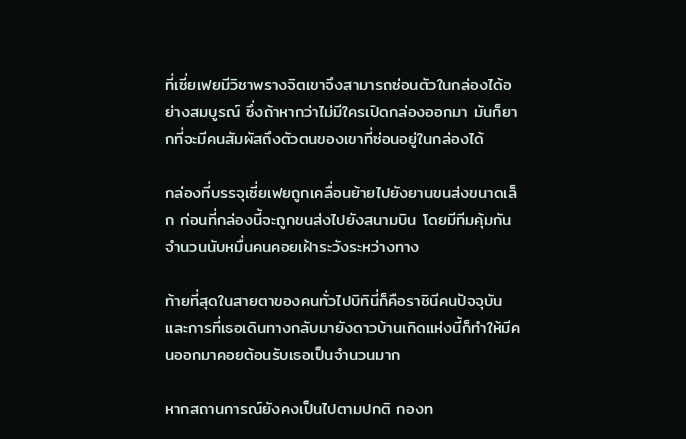ที่เซี่ยเฟยมีวิชาพรางจิตเขาจึงสามารถซ่อนตัวในกล่องได้อย่างสมบูรณ์ ซึ่งถ้าหากว่าไม่มีใครเปิดกล่องออกมา มันก็ยากที่จะมีคนสัมผัสถึงตัวตนของเขาที่ซ่อนอยู่ในกล่องได้

กล่องที่บรรจุเซี่ยเฟยถูกเคลื่อนย้ายไปยังยานขนส่งขนาดเล็ก ก่อนที่กล่องนี้จะถูกขนส่งไปยังสนามบิน โดยมีทีมคุ้มกันจำนวนนับหมื่นคนคอยเฝ้าระวังระหว่างทาง

ท้ายที่สุดในสายตาของคนทั่วไปบิทินี่ก็คือราชินีคนปัจจุบัน และการที่เธอเดินทางกลับมายังดาวบ้านเกิดแห่งนี้ก็ทำให้มีคนออกมาคอยต้อนรับเธอเป็นจำนวนมาก

หากสถานการณ์ยังคงเป็นไปตามปกติ กองท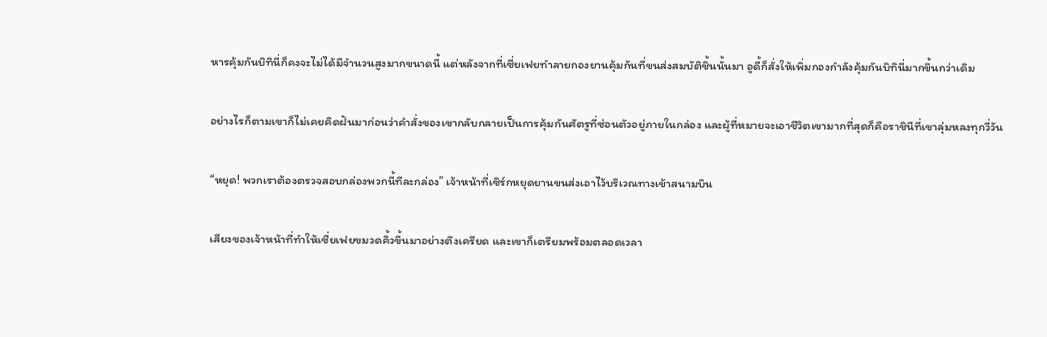หารคุ้มกันบิทินี่ก็คงจะไม่ได้มีจำนวนสูงมากขนาดนี้ แต่หลังจากที่เซี่ยเฟยทำลายกองยานคุ้มกันที่ขนส่งสมบัติชิ้นนั้นมา อูดี้ก็สั่งให้เพิ่มกองกำลังคุ้มกันบิทินี่มากขึ้นกว่าเดิม

อย่างไรก็ตามเขาก็ไม่เคยคิดฝันมาก่อนว่าคำสั่งของเขากลับกลายเป็นการคุ้มกันศัตรูที่ซ่อนตัวอยู่ภายในกล่อง และผู้ที่หมายจะเอาชีวิตเขามากที่สุดก็คือราชินีที่เขาลุ่มหลงทุกวี่วัน

“หยุด! พวกเราต้องตรวจสอบกล่องพวกนี้ทีละกล่อง” เจ้าหน้าที่เซิร์กหยุดยานขนส่งเอาไว้บริเวณทางเข้าสนามบิน

เสียงของเจ้าหน้าที่ทำให้เซี่ยเฟยขมวดคิ้วขึ้นมาอย่างตึงเครียด และเขาก็เตรียมพร้อมตลอดเวลา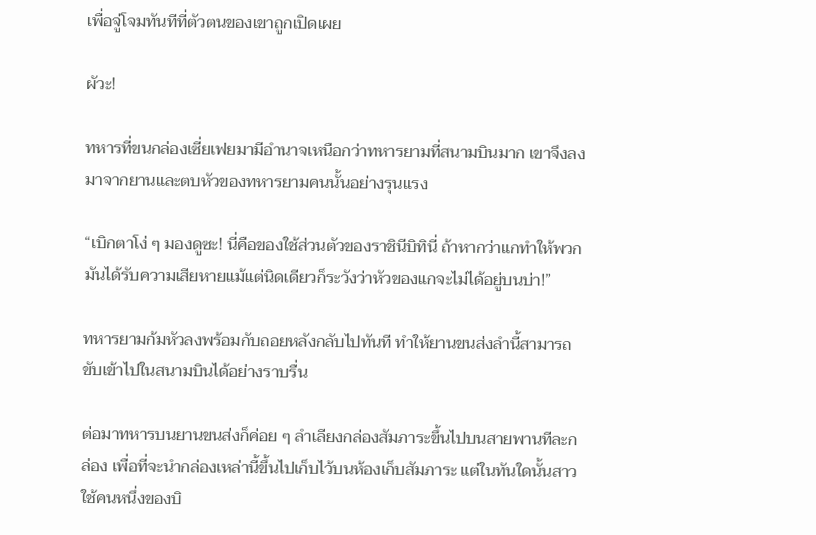เพื่อจู่โจมทันทีที่ตัวตนของเขาถูกเปิดเผย

ผัวะ!

ทหารที่ขนกล่องเซี่ยเฟยมามีอำนาจเหนือกว่าทหารยามที่สนามบินมาก เขาจึงลงมาจากยานและตบหัวของทหารยามคนนั้นอย่างรุนแรง

“เบิกตาโง่ ๆ มองดูซะ! นี่คือของใช้ส่วนตัวของราชินีบิทินี่ ถ้าหากว่าแกทำให้พวกมันได้รับความเสียหายแม้แต่นิดเดียวก็ระวังว่าหัวของแกจะไม่ได้อยู่บนบ่า!”

ทหารยามก้มหัวลงพร้อมกับถอยหลังกลับไปทันที ทำให้ยานขนส่งลำนี้สามารถขับเข้าไปในสนามบินได้อย่างราบรื่น

ต่อมาทหารบนยานขนส่งก็ค่อย ๆ ลำเลียงกล่องสัมภาระขึ้นไปบนสายพานทีละกล่อง เพื่อที่จะนำกล่องเหล่านี้ขึ้นไปเก็บไว้บนห้องเก็บสัมภาระ แต่ในทันใดนั้นสาวใช้คนหนึ่งของบิ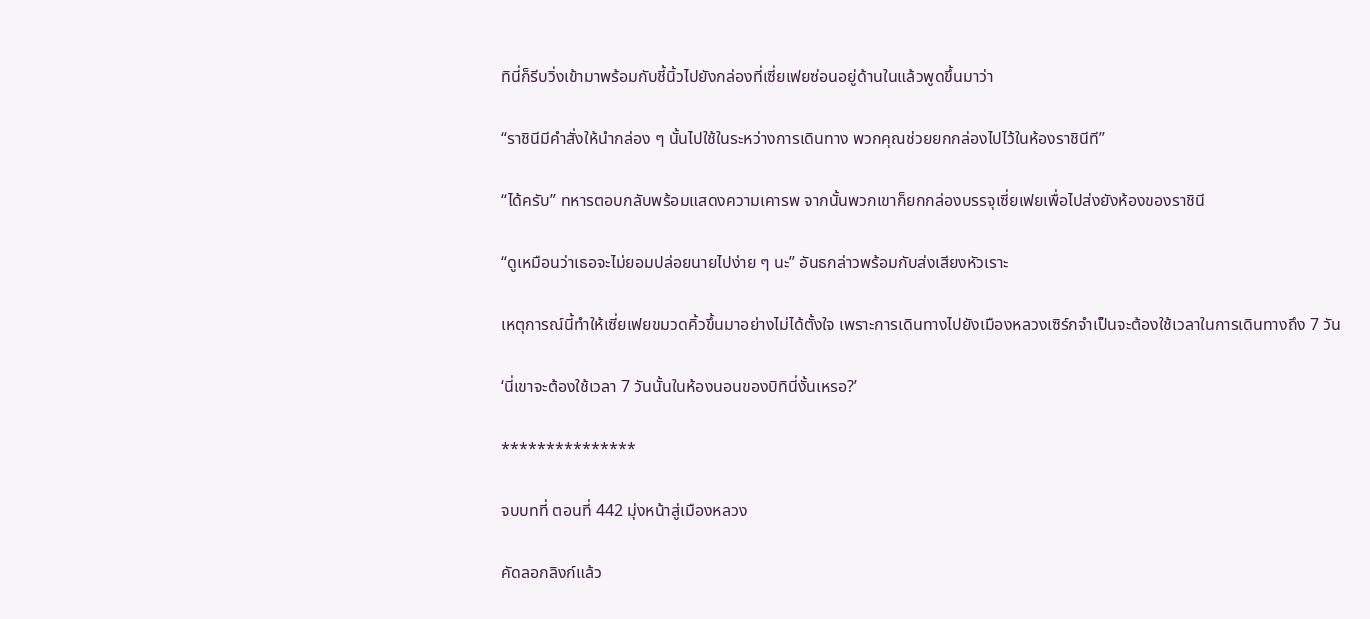ทินี่ก็รีบวิ่งเข้ามาพร้อมกับชี้นิ้วไปยังกล่องที่เซี่ยเฟยซ่อนอยู่ด้านในแล้วพูดขึ้นมาว่า

“ราชินีมีคำสั่งให้นำกล่อง ๆ นั้นไปใช้ในระหว่างการเดินทาง พวกคุณช่วยยกกล่องไปไว้ในห้องราชินีที”

“ได้ครับ” ทหารตอบกลับพร้อมแสดงความเคารพ จากนั้นพวกเขาก็ยกกล่องบรรจุเซี่ยเฟยเพื่อไปส่งยังห้องของราชินี

“ดูเหมือนว่าเธอจะไม่ยอมปล่อยนายไปง่าย ๆ นะ” อันธกล่าวพร้อมกับส่งเสียงหัวเราะ

เหตุการณ์นี้ทำให้เซี่ยเฟยขมวดคิ้วขึ้นมาอย่างไม่ได้ตั้งใจ เพราะการเดินทางไปยังเมืองหลวงเซิร์กจำเป็นจะต้องใช้เวลาในการเดินทางถึง 7 วัน

‘นี่เขาจะต้องใช้เวลา 7 วันนั้นในห้องนอนของบิทินี่งั้นเหรอ?’

***************

จบบทที่ ตอนที่ 442 มุ่งหน้าสู่เมืองหลวง

คัดลอกลิงก์แล้ว